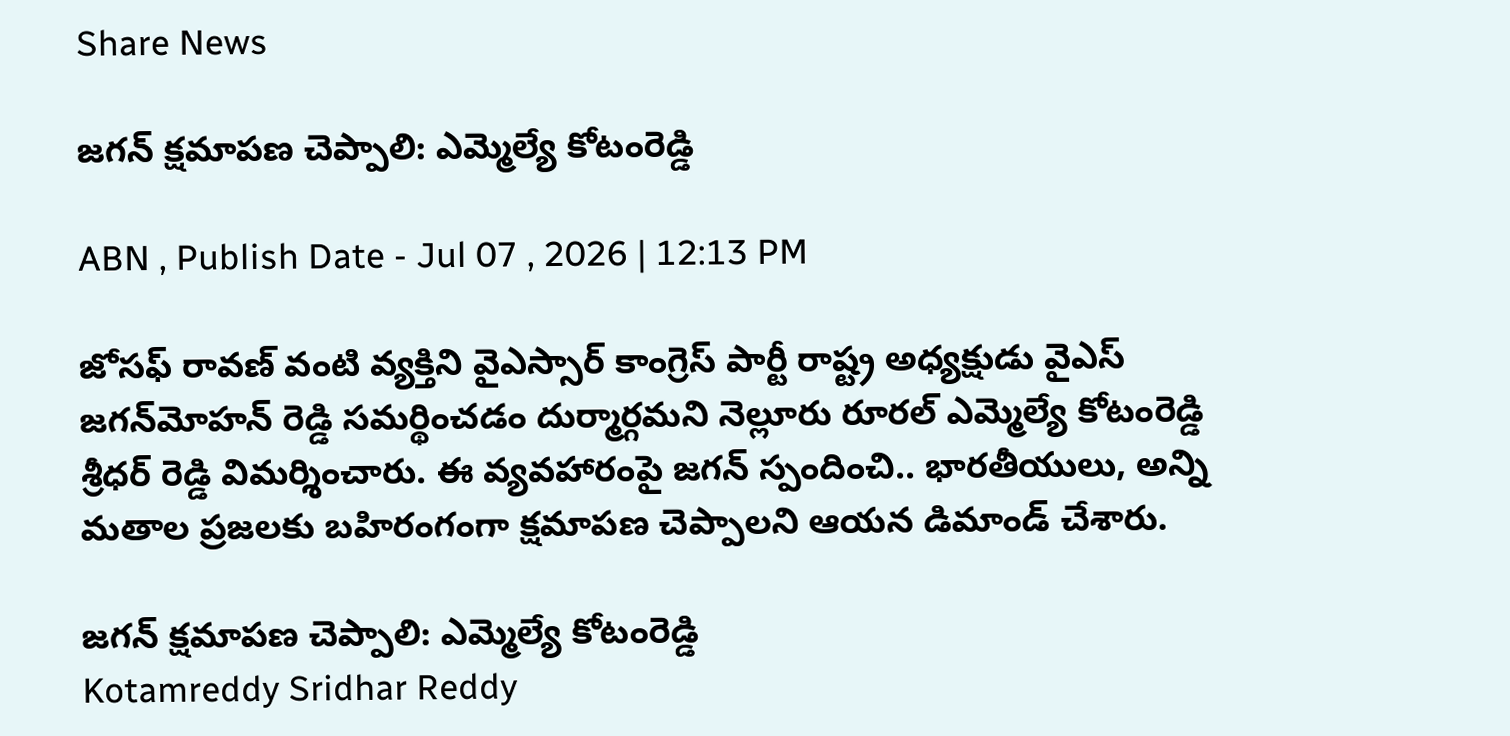Share News

జగన్ క్షమాపణ చెప్పాలి: ఎమ్మెల్యే కోటంరెడ్డి

ABN , Publish Date - Jul 07 , 2026 | 12:13 PM

జోసఫ్ రావణ్ వంటి వ్యక్తిని వైఎస్సార్ కాంగ్రెస్ పార్టీ రాష్ట్ర అధ్యక్షుడు వైఎస్ జగన్‌మోహన్ రెడ్డి సమర్థించడం దుర్మార్గమని నెల్లూరు రూరల్ ఎమ్మెల్యే కోటంరెడ్డి శ్రీధర్ రెడ్డి విమర్శించారు. ఈ వ్యవహారంపై జగన్ స్పందించి.. భారతీయులు, అన్ని మతాల ప్రజలకు బహిరంగంగా క్షమాపణ చెప్పాలని ఆయన డిమాండ్ చేశారు.

జగన్ క్షమాపణ చెప్పాలి: ఎమ్మెల్యే కోటంరెడ్డి
Kotamreddy Sridhar Reddy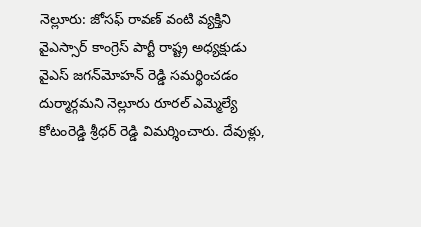నెల్లూరు: జోసఫ్ రావణ్ వంటి వ్యక్తిని వైఎస్సార్ కాంగ్రెస్ పార్టీ రాష్ట్ర అధ్యక్షుడు వైఎస్ జగన్‌మోహన్ రెడ్డి సమర్థించడం దుర్మార్గమని నెల్లూరు రూరల్ ఎమ్మెల్యే కోటంరెడ్డి శ్రీధర్ రెడ్డి విమర్శించారు. దేవుళ్లు,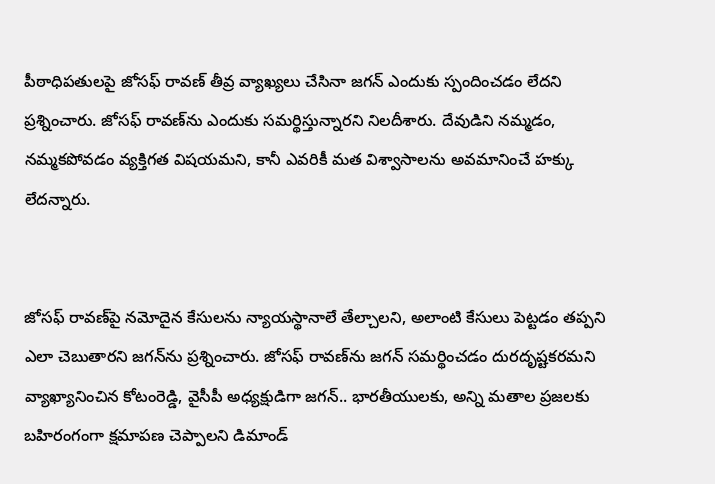పీఠాధిపతులపై జోసఫ్ రావణ్ తీవ్ర వ్యాఖ్యలు చేసినా జగన్‌ ఎందుకు స్పందించడం లేదని ప్రశ్నించారు. జోసఫ్ రావణ్‌ను ఎందుకు సమర్థిస్తున్నారని నిలదీశారు. దేవుడిని నమ్మడం, నమ్మకపోవడం వ్యక్తిగత విషయమని, కానీ ఎవరికీ మత విశ్వాసాలను అవమానించే హక్కు లేదన్నారు.


జోసఫ్ రావణ్‌పై నమోదైన కేసులను న్యాయస్థానాలే తేల్చాలని, అలాంటి కేసులు పెట్టడం తప్పని ఎలా చెబుతారని జగన్‌ను ప్రశ్నించారు. జోసఫ్ రావణ్‌ను జగన్ సమర్థించడం దురదృష్టకరమని వ్యాఖ్యానించిన కోటంరెడ్డి, వైసీపీ అధ్యక్షుడిగా జగన్.. భారతీయులకు, అన్ని మతాల ప్రజలకు బహిరంగంగా క్షమాపణ చెప్పాలని డిమాండ్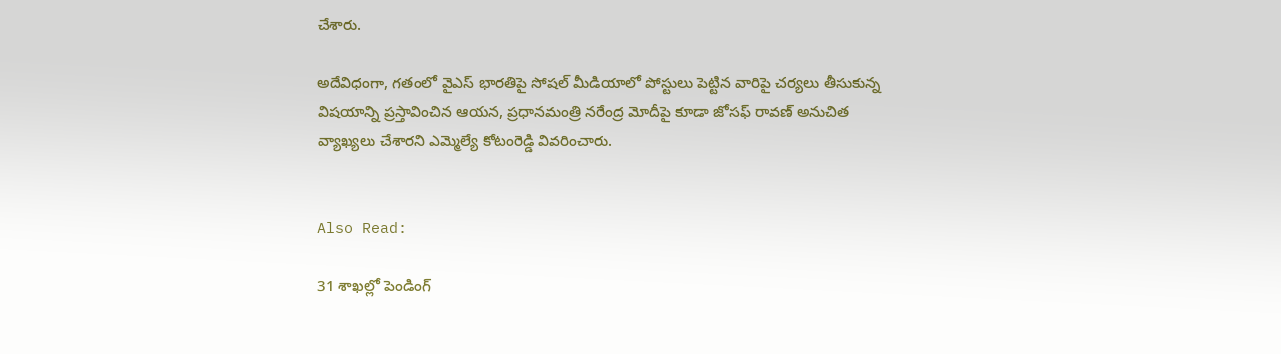చేశారు.

అదేవిధంగా, గతంలో వైఎస్ భారతిపై సోషల్ మీడియాలో పోస్టులు పెట్టిన వారిపై చర్యలు తీసుకున్న విషయాన్ని ప్రస్తావించిన ఆయన, ప్రధానమంత్రి నరేంద్ర మోదీపై కూడా జోసఫ్ రావణ్ అనుచిత వ్యాఖ్యలు చేశారని ఎమ్మెల్యే కోటంరెడ్డి వివరించారు.


Also Read:

31 శాఖల్లో పెండింగ్‌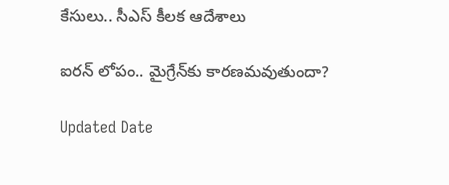కేసులు.. సీఎస్ కీలక ఆదేశాలు

ఐరన్ లోపం.. మైగ్రేన్‌కు కారణమవుతుందా?

Updated Date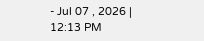- Jul 07 , 2026 | 12:13 PM